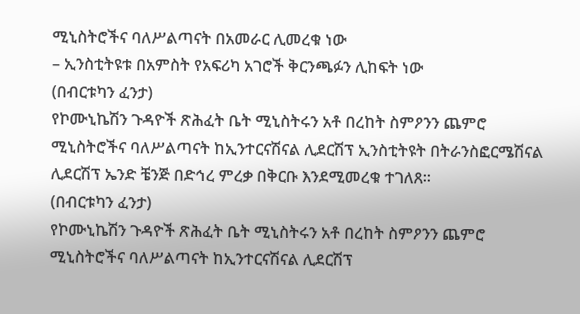ሚኒስትሮችና ባለሥልጣናት በአመራር ሊመረቁ ነው
– ኢንስቲትዩቱ በአምስት የአፍሪካ አገሮች ቅርንጫፉን ሊከፍት ነው
(በብርቱካን ፈንታ)
የኮሙኒኬሽን ጉዳዮች ጽሕፈት ቤት ሚኒስትሩን አቶ በረከት ስምዖንን ጨምሮ ሚኒስትሮችና ባለሥልጣናት ከኢንተርናሽናል ሊደርሽፕ ኢንስቲትዩት በትራንስፎርሜሽናል ሊደርሽፕ ኤንድ ቼንጅ በድኅረ ምረቃ በቅርቡ እንደሚመረቁ ተገለጸ፡፡
(በብርቱካን ፈንታ)
የኮሙኒኬሽን ጉዳዮች ጽሕፈት ቤት ሚኒስትሩን አቶ በረከት ስምዖንን ጨምሮ ሚኒስትሮችና ባለሥልጣናት ከኢንተርናሽናል ሊደርሽፕ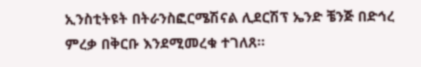ኢንስቲትዩት በትራንስፎርሜሽናል ሊደርሽፕ ኤንድ ቼንጅ በድኅረ ምረቃ በቅርቡ እንደሚመረቁ ተገለጸ፡፡